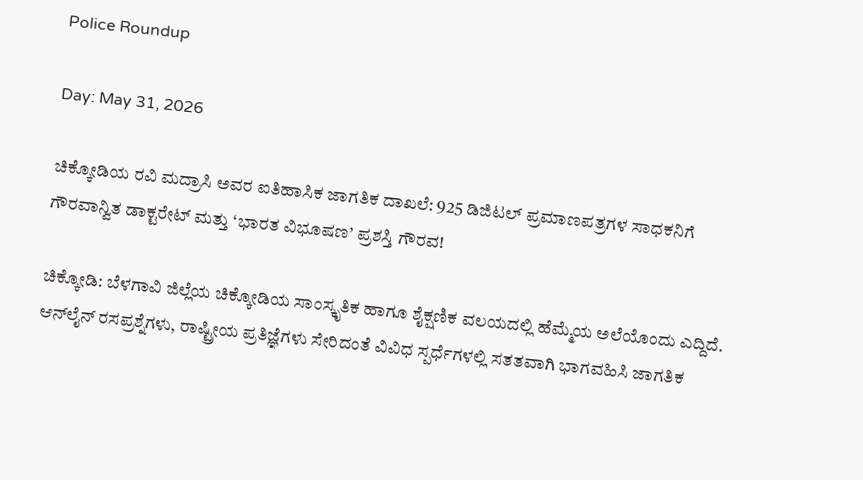Police Roundup

Day: May 31, 2026

ಚಿಕ್ಕೋಡಿಯ ರವಿ ಮದ್ರಾಸಿ ಅವರ ಐತಿಹಾಸಿಕ ಜಾಗತಿಕ ದಾಖಲೆ: 925 ಡಿಜಿಟಲ್ ಪ್ರಮಾಣಪತ್ರಗಳ ಸಾಧಕನಿಗೆ ಗೌರವಾನ್ವಿತ ಡಾಕ್ಟರೇಟ್ ಮತ್ತು ‘ಭಾರತ ವಿಭೂಷಣ’ ಪ್ರಶಸ್ತಿ ಗೌರವ!

ಚಿಕ್ಕೋಡಿ: ಬೆಳಗಾವಿ ಜಿಲ್ಲೆಯ ಚಿಕ್ಕೋಡಿಯ ಸಾಂಸ್ಕೃತಿಕ ಹಾಗೂ ಶೈಕ್ಷಣಿಕ ವಲಯದಲ್ಲಿ ಹೆಮ್ಮೆಯ ಅಲೆಯೊಂದು ಎದ್ದಿದೆ. ಆನ್‌ಲೈನ್ ರಸಪ್ರಶ್ನೆಗಳು, ರಾಷ್ಟ್ರೀಯ ಪ್ರತಿಜ್ಞೆಗಳು ಸೇರಿದಂತೆ ವಿವಿಧ ಸ್ಪರ್ಧೆಗಳಲ್ಲಿ ಸತತವಾಗಿ ಭಾಗವಹಿಸಿ ಜಾಗತಿಕ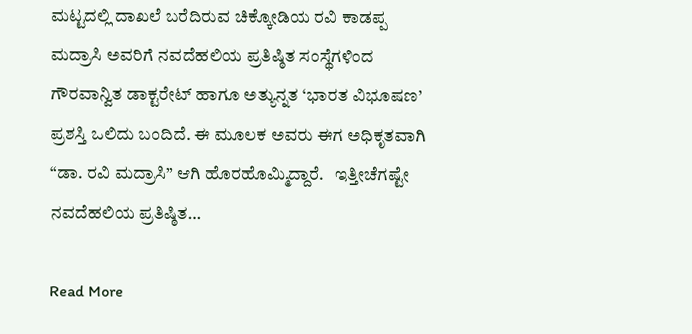ಮಟ್ಟದಲ್ಲಿ ದಾಖಲೆ ಬರೆದಿರುವ ಚಿಕ್ಕೋಡಿಯ ರವಿ ಕಾಡಪ್ಪ ಮದ್ರಾಸಿ ಅವರಿಗೆ ನವದೆಹಲಿಯ ಪ್ರತಿಷ್ಠಿತ ಸಂಸ್ಥೆಗಳಿಂದ ಗೌರವಾನ್ವಿತ ಡಾಕ್ಟರೇಟ್ ಹಾಗೂ ಅತ್ಯುನ್ನತ ‘ಭಾರತ ವಿಭೂಷಣ’ ಪ್ರಶಸ್ತಿ ಒಲಿದು ಬಂದಿದೆ. ಈ ಮೂಲಕ ಅವರು ಈಗ ಅಧಿಕೃತವಾಗಿ “ಡಾ. ರವಿ ಮದ್ರಾಸಿ” ಆಗಿ ಹೊರಹೊಮ್ಮಿದ್ದಾರೆ.   ಇತ್ತೀಚೆಗಷ್ಟೇ ನವದೆಹಲಿಯ ಪ್ರತಿಷ್ಠಿತ…

Read More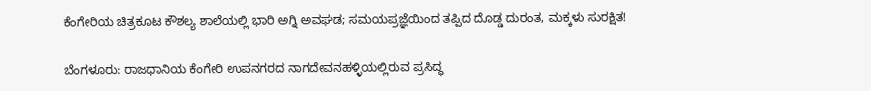ಕೆಂಗೇರಿಯ ಚಿತ್ರಕೂಟ ಕೌಶಲ್ಯ ಶಾಲೆಯಲ್ಲಿ ಭಾರಿ ಅಗ್ನಿ ಅವಘಡ; ಸಮಯಪ್ರಜ್ಞೆಯಿಂದ ತಪ್ಪಿದ ದೊಡ್ಡ ದುರಂತ, ಮಕ್ಕಳು ಸುರಕ್ಷಿತ!

ಬೆಂಗಳೂರು: ರಾಜಧಾನಿಯ ಕೆಂಗೇರಿ ಉಪನಗರದ ನಾಗದೇವನಹಳ್ಳಿಯಲ್ಲಿರುವ ಪ್ರಸಿದ್ಧ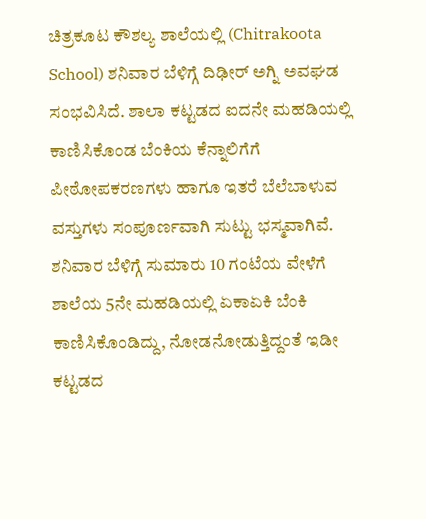ಚಿತ್ರಕೂಟ ಕೌಶಲ್ಯ ಶಾಲೆಯಲ್ಲಿ (Chitrakoota School) ಶನಿವಾರ ಬೆಳಿಗ್ಗೆ ದಿಢೀರ್ ಅಗ್ನಿ ಅವಘಡ ಸಂಭವಿಸಿದೆ. ಶಾಲಾ ಕಟ್ಟಡದ ಐದನೇ ಮಹಡಿಯಲ್ಲಿ ಕಾಣಿಸಿಕೊಂಡ ಬೆಂಕಿಯ ಕೆನ್ನಾಲಿಗೆಗೆ ಪೀಠೋಪಕರಣಗಳು ಹಾಗೂ ಇತರೆ ಬೆಲೆಬಾಳುವ ವಸ್ತುಗಳು ಸಂಪೂರ್ಣವಾಗಿ ಸುಟ್ಟು ಭಸ್ಮವಾಗಿವೆ.   ಶನಿವಾರ ಬೆಳಿಗ್ಗೆ ಸುಮಾರು 10 ಗಂಟೆಯ ವೇಳೆಗೆ ಶಾಲೆಯ 5ನೇ ಮಹಡಿಯಲ್ಲಿ ಏಕಾಏಕಿ ಬೆಂಕಿ ಕಾಣಿಸಿಕೊಂಡಿದ್ದು, ನೋಡನೋಡುತ್ತಿದ್ದಂತೆ ಇಡೀ ಕಟ್ಟಡದ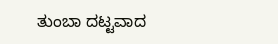ತುಂಬಾ ದಟ್ಟವಾದ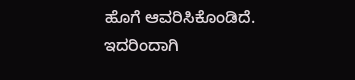ಹೊಗೆ ಆವರಿಸಿಕೊಂಡಿದೆ. ಇದರಿಂದಾಗಿ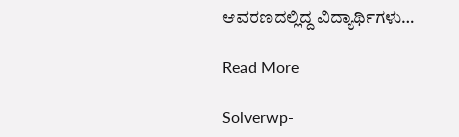ಆವರಣದಲ್ಲಿದ್ದ ವಿದ್ಯಾರ್ಥಿಗಳು…

Read More

Solverwp-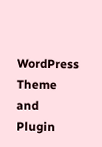WordPress Theme and Plugin